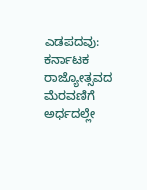ಎಡಪದವು: ಕರ್ನಾಟಕ ರಾಜ್ಯೋತ್ಸವದ ಮೆರವಣಿಗೆ ಅರ್ಧದಲ್ಲೇ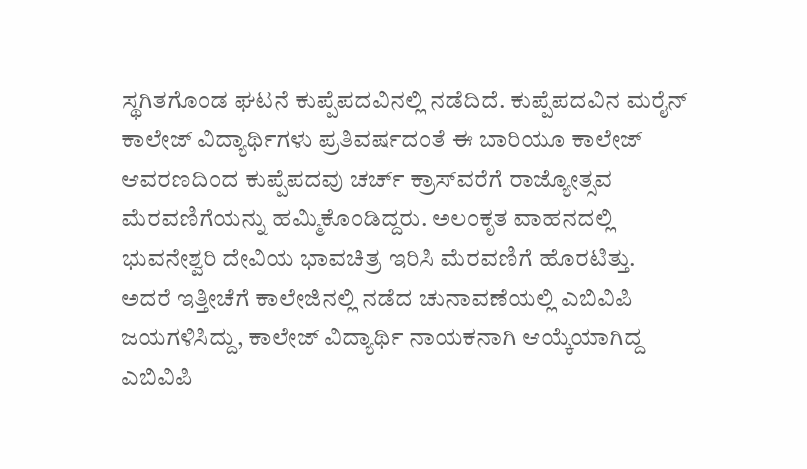ಸ್ಥಗಿತಗೊಂಡ ಘಟನೆ ಕುಪ್ಪೆಪದವಿನಲ್ಲಿ ನಡೆದಿದೆ. ಕುಪ್ಪೆಪದವಿನ ಮರೈನ್ ಕಾಲೇಜ್ ವಿದ್ಯಾರ್ಥಿಗಳು ಪ್ರತಿವರ್ಷದಂತೆ ಈ ಬಾರಿಯೂ ಕಾಲೇಜ್ ಆವರಣದಿಂದ ಕುಪ್ಪೆಪದವು ಚರ್ಚ್ ಕ್ರಾಸ್‍ವರೆಗೆ ರಾಜ್ಯೋತ್ಸವ ಮೆರವಣಿಗೆಯನ್ನು ಹಮ್ಮಿಕೊಂಡಿದ್ದರು. ಅಲಂಕೃತ ವಾಹನದಲ್ಲಿ ಭುವನೇಶ್ವರಿ ದೇವಿಯ ಭಾವಚಿತ್ರ ಇರಿಸಿ ಮೆರವಣಿಗೆ ಹೊರಟಿತ್ತು.
ಅದರೆ ಇತ್ತೀಚೆಗೆ ಕಾಲೇಜಿನಲ್ಲಿ ನಡೆದ ಚುನಾವಣೆಯಲ್ಲಿ ಎಬಿವಿಪಿ ಜಯಗಳಿಸಿದ್ದು, ಕಾಲೇಜ್ ವಿದ್ಯಾರ್ಥಿ ನಾಯಕನಾಗಿ ಆಯ್ಕೆಯಾಗಿದ್ದ ಎಬಿವಿಪಿ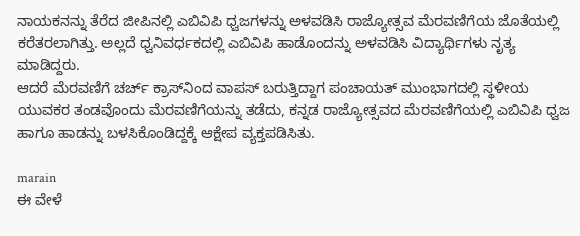ನಾಯಕನನ್ನು ತೆರೆದ ಜೀಪಿನಲ್ಲಿ ಎಬಿವಿಪಿ ಧ್ವಜಗಳನ್ನು ಅಳವಡಿಸಿ ರಾಜ್ಯೋತ್ಸವ ಮೆರವಣಿಗೆಯ ಜೊತೆಯಲ್ಲಿ ಕರೆತರಲಾಗಿತ್ತು. ಅಲ್ಲದೆ ಧ್ವನಿವರ್ಧಕದಲ್ಲಿ ಎಬಿವಿಪಿ ಹಾಡೊಂದನ್ನು ಅಳವಡಿಸಿ ವಿದ್ಯಾರ್ಥಿಗಳು ನೃತ್ಯ ಮಾಡಿದ್ದರು.
ಆದರೆ ಮೆರವಣಿಗೆ ಚರ್ಚ್ ಕ್ರಾಸ್‍ನಿಂದ ವಾಪಸ್ ಬರುತ್ತಿದ್ದಾಗ ಪಂಚಾಯತ್ ಮುಂಭಾಗದಲ್ಲಿ ಸ್ಥಳೀಯ ಯುವಕರ ತಂಡವೊಂದು ಮೆರವಣಿಗೆಯನ್ನು ತಡೆದು, ಕನ್ನಡ ರಾಜ್ಯೋತ್ಸವದ ಮೆರವಣಿಗೆಯಲ್ಲಿ ಎಬಿವಿಪಿ ಧ್ವಜ ಹಾಗೂ ಹಾಡನ್ನು ಬಳಸಿಕೊಂಡಿದ್ದಕ್ಕೆ ಆಕ್ಷೇಪ ವ್ಯಕ್ತಪಡಿಸಿತು.

marain
ಈ ವೇಳೆ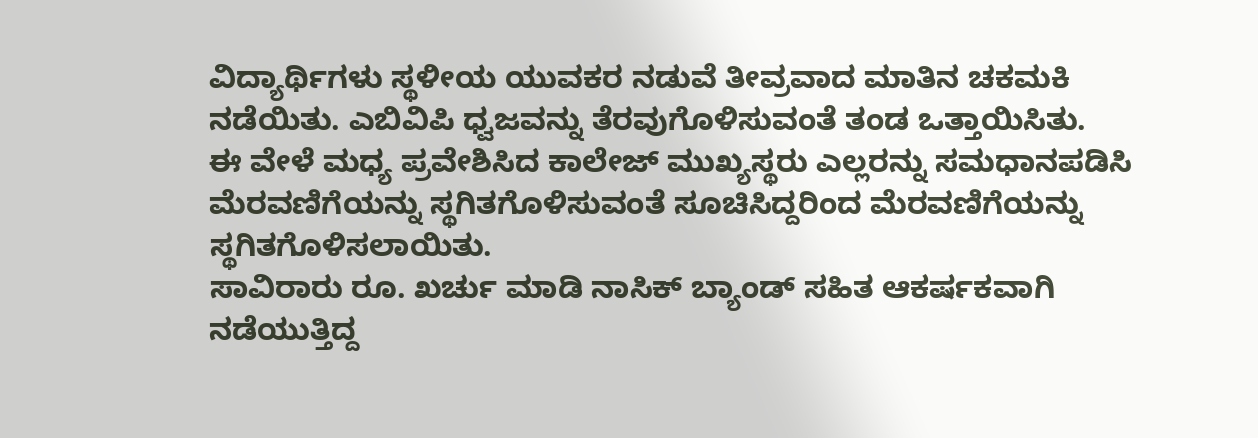ವಿದ್ಯಾರ್ಥಿಗಳು ಸ್ಥಳೀಯ ಯುವಕರ ನಡುವೆ ತೀವ್ರವಾದ ಮಾತಿನ ಚಕಮಕಿ ನಡೆಯಿತು. ಎಬಿವಿಪಿ ಧ್ವಜವನ್ನು ತೆರವುಗೊಳಿಸುವಂತೆ ತಂಡ ಒತ್ತಾಯಿಸಿತು.
ಈ ವೇಳೆ ಮಧ್ಯ ಪ್ರವೇಶಿಸಿದ ಕಾಲೇಜ್ ಮುಖ್ಯಸ್ಥರು ಎಲ್ಲರನ್ನು ಸಮಧಾನಪಡಿಸಿ ಮೆರವಣಿಗೆಯನ್ನು ಸ್ಥಗಿತಗೊಳಿಸುವಂತೆ ಸೂಚಿಸಿದ್ದರಿಂದ ಮೆರವಣಿಗೆಯನ್ನು ಸ್ಥಗಿತಗೊಳಿಸಲಾಯಿತು.
ಸಾವಿರಾರು ರೂ. ಖರ್ಚು ಮಾಡಿ ನಾಸಿಕ್ ಬ್ಯಾಂಡ್ ಸಹಿತ ಆಕರ್ಷಕವಾಗಿ ನಡೆಯುತ್ತಿದ್ದ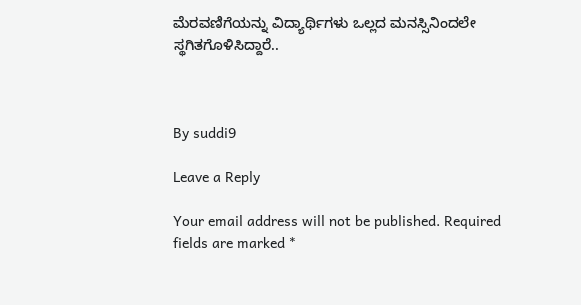ಮೆರವಣಿಗೆಯನ್ನು ವಿದ್ಯಾರ್ಥಿಗಳು ಒಲ್ಲದ ಮನಸ್ಸಿನಿಂದಲೇ ಸ್ಥಗಿತಗೊಳಿಸಿದ್ದಾರೆ..



By suddi9

Leave a Reply

Your email address will not be published. Required fields are marked *